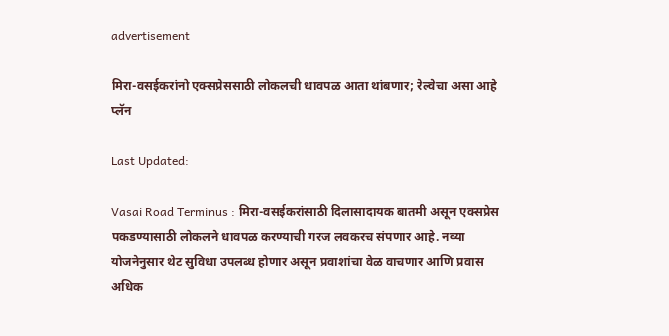advertisement

मिरा-वसईकरांनो एक्सप्रेससाठी लोकलची धावपळ आता थांबणार; रेल्वेचा असा आहे प्लॅन

Last Updated:

Vasai Road Terminus : मिरा-वसईकरांसाठी दिलासादायक बातमी असून एक्सप्रेस पकडण्यासाठी लोकलने धावपळ करण्याची गरज लवकरच संपणार आहे. नव्या योजनेनुसार थेट सुविधा उपलब्ध होणार असून प्रवाशांचा वेळ वाचणार आणि प्रवास अधिक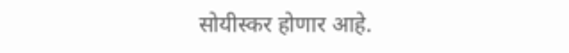सोयीस्कर होणार आहे.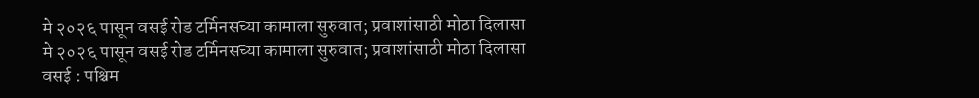मे २०२६ पासून वसई रोड टर्मिनसच्या कामाला सुरुवात; प्रवाशांसाठी मोठा दिलासा
मे २०२६ पासून वसई रोड टर्मिनसच्या कामाला सुरुवात; प्रवाशांसाठी मोठा दिलासा
वसई : पश्चिम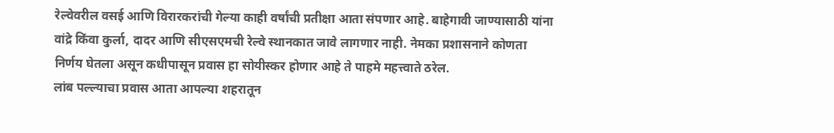रेल्वेवरील वसई आणि विरारकरांची गेल्या काही वर्षांची प्रतीक्षा आता संपणार आहे. बाहेगावी जाण्यासाठी यांना वांद्रे किंवा कुर्ला, दादर आणि सीएसएमची रेल्वे स्थानकात जावे लागणार नाही. नेमका प्रशासनाने कोणता निर्णय घेतला असून कधीपासून प्रवास हा सोयीस्कर होणार आहे ते पाहमे महत्त्वाते ठरेल.
लांब पल्ल्याचा प्रवास आता आपल्या शहरातून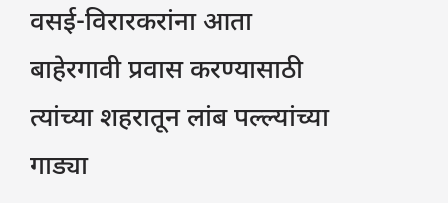वसई-विरारकरांना आता बाहेरगावी प्रवास करण्यासाठी त्यांच्या शहरातून लांब पल्ल्यांच्या गाड्या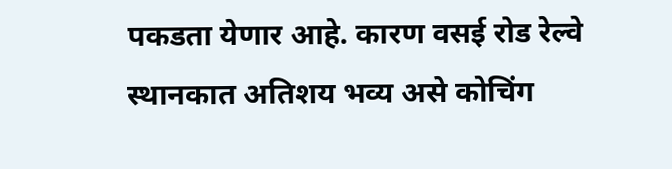पकडता येणार आहे. कारण वसई रोड रेल्वे स्थानकात अतिशय भव्य असे कोचिंग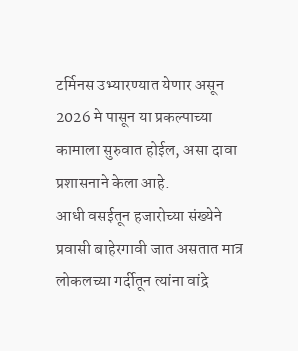टर्मिनस उभ्यारण्यात येणार असून 2026 मे पासून या प्रकल्पाच्या कामाला सुरुवात होईल, असा दावा प्रशासनाने केला आहे.
आधी वसईतून हजारोच्या संख्येने प्रवासी बाहेरगावी जात असतात मात्र लोकलच्या गर्दीतून त्यांना वांद्रे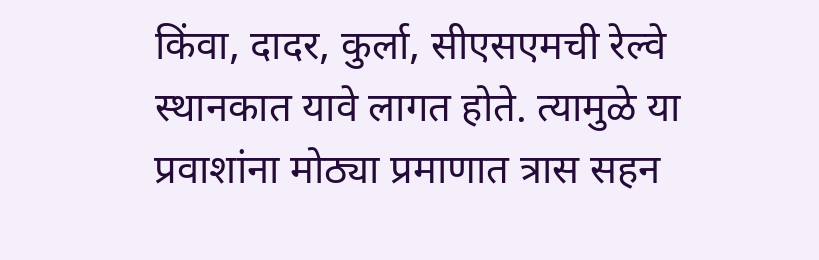किंवा, दादर, कुर्ला, सीएसएमची रेल्वे स्थानकात यावे लागत होते. त्यामुळे या प्रवाशांना मोठ्या प्रमाणात त्रास सहन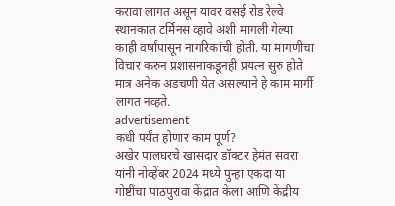करावा लागत असून यावर वसई रोड रेल्वे स्थानकात टर्मिनस व्हावे अशी मागली गेल्या काही वर्षांपासून नागरिकांची होती. या मागणीचा विचार करुन प्रशासनाकडूनही प्रयत्न सुरु होते मात्र अनेक अडचणी येत असल्याने हे काम मार्गी लागत नव्हते.
advertisement
कधी पर्यंत होणार काम पूर्ण?
अखेर पालघरचे खासदार डॉक्टर हेमंत सवरा यांनी नोव्हेंबर 2024 मध्ये पुन्हा एकदा या गोष्टींचा पाठपुरावा केंद्रात केला आणि केंद्रीय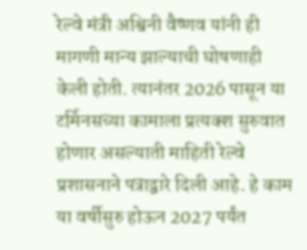रेल्वे मंत्री अश्विनी वैष्णव यांनी ही मागणी मान्य झाल्याची घोषणाही केली होती. त्यानंतर 2026 पासून या टर्मिनसच्या कामाला प्रत्यक्श सुरुवात होणार असल्याती माहिती रेल्वे प्रशासनाने पत्राद्वारे दिली आहे. हे काम या वर्षीसुरु होऊन 2027 पर्यंत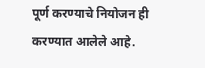पूर्ण करण्याचे नियोजन ही करण्यात आलेले आहे.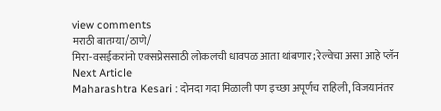view comments
मराठी बातम्या/ठाणे/
मिरा-वसईकरांनो एक्सप्रेससाठी लोकलची धावपळ आता थांबणार; रेल्वेचा असा आहे प्लॅन
Next Article
Maharashtra Kesari : दोनदा गदा मिळाली पण इच्छा अपूर्णच राहिली, विजयानंतर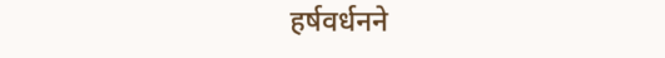हर्षवर्धनने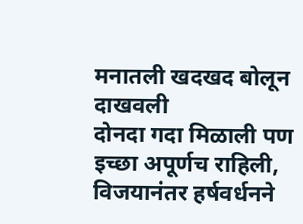मनातली खदखद बोलून दाखवली
दोनदा गदा मिळाली पण इच्छा अपूर्णच राहिली, विजयानंतर हर्षवर्धनने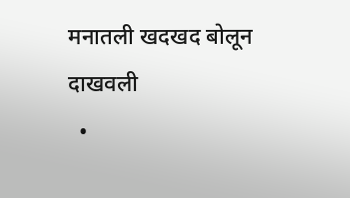मनातली खदखद बोलून दाखवली
  •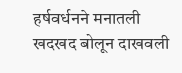हर्षवर्धनने मनातली खदखद बोलून दाखवली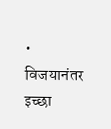• विजयानंतर इच्छा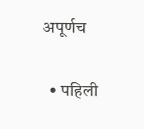अपूर्णच

  • पहिली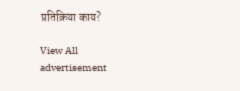प्रतिक्रिया काय?

View All
advertisement